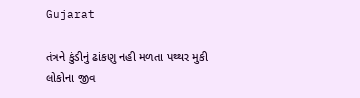Gujarat

તંત્રને કુંડીનું ઢાંકણુ નહી મળતા પથ્થર મુકી લોકોના જીવ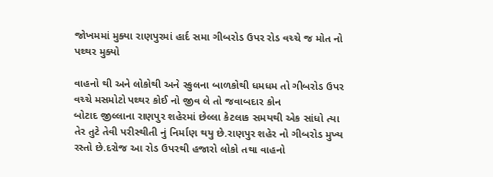જોખમમાં મુક્યા રાણપુરમાં હાર્દ સમા ગીબરોડ ઉપર રોડ વચ્ચે જ મોત નો પથ્થર મુક્યો

વાહનો થી અને લોકોથી અને સ્કુલના બાળકોથી ધમધમ તો ગીબરોડ ઉપર વચ્ચે મસમોટો પથ્થર કોઈ નો જીવ લે તો જવાબદાર કોન
બોટાદ જીલ્લાના રાણપુર શહેરમાં છેલ્લા કેટલાક સમયથી એક સાંધો ત્યા તેર તુટે તેવી પરીસ્થીતી નું નિર્માણ થયુ છે.રાણપુર શહેર નો ગીબરોડ મુખ્ય રસ્તો છે.દરોજ આ રોડ ઉપરથી હજારો લોકો તથા વાહનો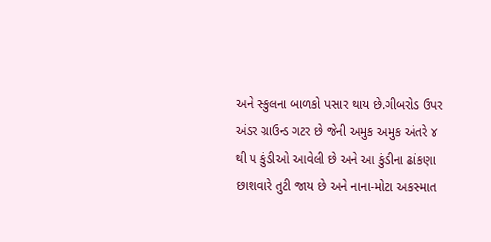અને સ્કુલના બાળકો પસાર થાય છે.ગીબરોડ ઉપર અંડર ગ્રાઉન્ડ ગટર છે જેની અમુક અમુક અંતરે ૪ થી ૫ કુંડીઓ આવેલી છે અને આ કુંડીના ઢાંકણા છાશવારે તુટી જાય છે અને નાના-મોટા અકસ્માત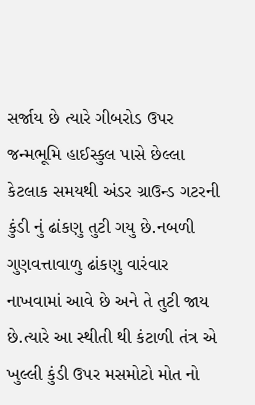સર્જાય છે ત્યારે ગીબરોડ ઉપર જન્મભૂમિ હાઈસ્કુલ પાસે છેલ્લા કેટલાક સમયથી અંડર ગ્રાઉન્ડ ગટરની કુંડી નું ઢાંકણુ તુટી ગયુ છે.નબળી ગુણવત્તાવાળુ ઢાંકણુ વારંવાર નાખવામાં આવે છે અને તે તુટી જાય છે.ત્યારે આ સ્થીતી થી કંટાળી તંત્ર એ ખુલ્લી કુંડી ઉપર મસમોટો મોત નો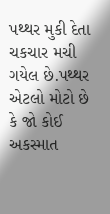પથ્થર મુકી દેતા ચકચાર મચી ગયેલ છે.પથ્થર એટલો મોટો છે કે જો કોઈ અકસ્માત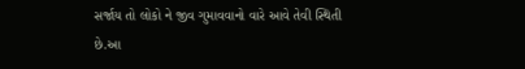સર્જાય તો લોકો ને જીવ ગુમાવવાનો વારે આવે તેવી સ્થિતી છે.આ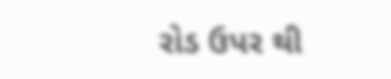રોડ ઉપર થી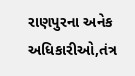રાણપુરના અનેક અધિકારીઓ,તંત્ર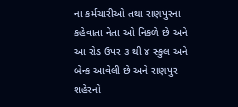ના કર્મચારીઓ તથા રાણપુરના કહેવાતા નેતા ઓ નિકળે છે અને આ રોડ ઉપર ૩ થી ૪ સ્કુલ અને બેન્ક આવેલી છે અને રાણપુર શહેરનો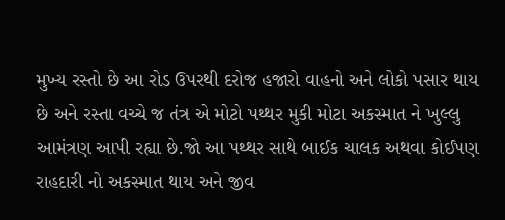મુખ્ય રસ્તો છે આ રોડ ઉપરથી દરોજ હજારો વાહનો અને લોકો પસાર થાય છે અને રસ્તા વચ્ચે જ તંત્ર એ મોટો પથ્થર મુકી મોટા અકસ્માત ને ખુલ્લુ આમંત્રણ આપી રહ્યા છે.જો આ પથ્થર સાથે બાઈક ચાલક અથવા કોઈપણ રાહદારી નો અકસ્માત થાય અને જીવ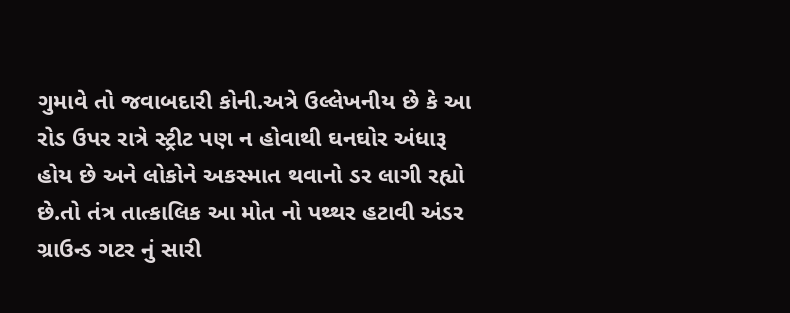ગુમાવે તો જવાબદારી કોની.અત્રે ઉલ્લેખનીય છે કે આ રોડ ઉપર રાત્રે સ્ટ્રીટ પણ ન હોવાથી ઘનઘોર અંધારૂ હોય છે અને લોકોને અકસ્માત થવાનો ડર લાગી રહ્યો છે.તો તંત્ર તાત્કાલિક આ મોત નો પથ્થર હટાવી અંડર ગ્રાઉન્ડ ગટર નું સારી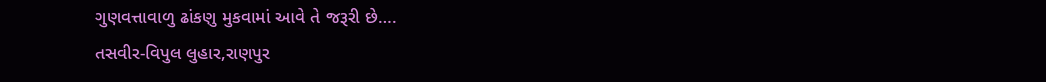ગુણવત્તાવાળુ ઢાંકણુ મુકવામાં આવે તે જરૂરી છે….
તસવીર-વિપુલ લુહાર,રાણપુર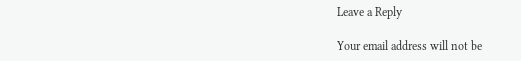Leave a Reply

Your email address will not be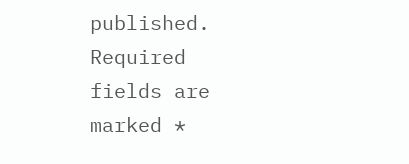published. Required fields are marked *